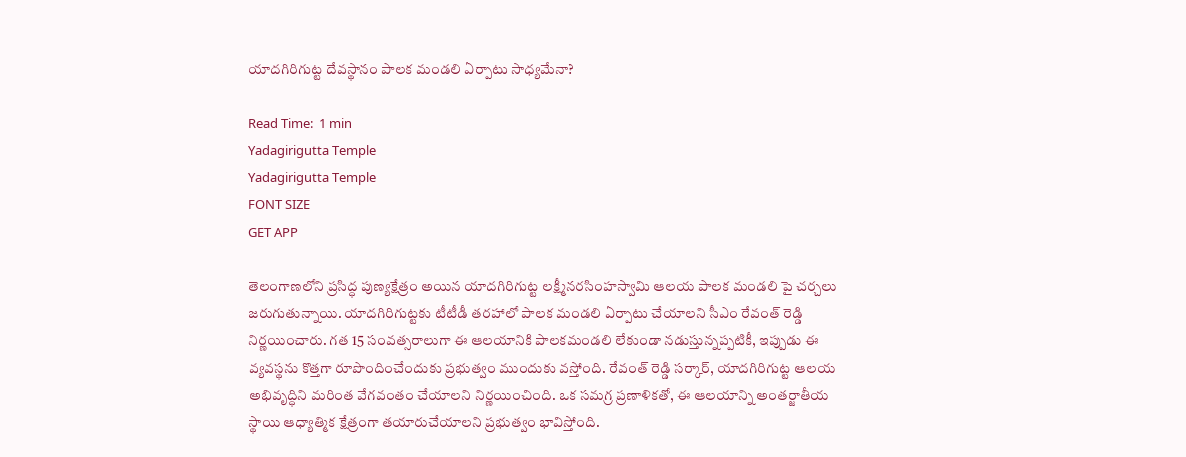యాదగిరిగుట్ట దేవస్థానం పాలక మండలి ఏర్పాటు సాధ్యమేనా?

Read Time:  1 min
Yadagirigutta Temple
Yadagirigutta Temple
FONT SIZE
GET APP

తెలంగాణలోని ప్రసిద్ధ పుణ్యక్షేత్రం అయిన యాదగిరిగుట్ట లక్ష్మీనరసింహస్వామి ఆలయ పాలక మండలి పై చర్చలు జరుగుతున్నాయి. యాదగిరిగుట్టకు టీటీడీ తరహాలో పాలక మండలి ఏర్పాటు చేయాలని సీఎం రేవంత్ రెడ్డి నిర్ణయించారు. గత 15 సంవత్సరాలుగా ఈ ఆలయానికి పాలకమండలి లేకుండా నడుస్తున్నప్పటికీ, ఇప్పుడు ఈ వ్యవస్థను కొత్తగా రూపొందించేందుకు ప్రభుత్వం ముందుకు వస్తోంది. రేవంత్ రెడ్డి సర్కార్, యాదగిరిగుట్ట ఆలయ అభివృద్ధిని మరింత వేగవంతం చేయాలని నిర్ణయించింది. ఒక సమగ్ర ప్రణాళికతో, ఈ ఆలయాన్ని అంతర్జాతీయ స్థాయి ఆధ్యాత్మిక క్షేత్రంగా తయారుచేయాలని ప్రభుత్వం భావిస్తోంది.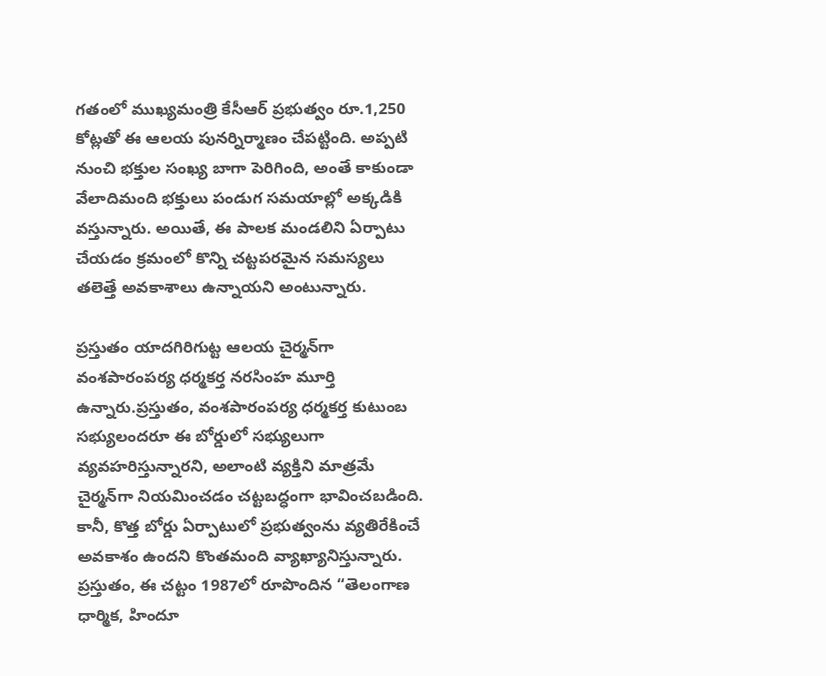గతంలో ముఖ్యమంత్రి కేసీఆర్ ప్రభుత్వం రూ.1,250 కోట్లతో ఈ ఆలయ పునర్నిర్మాణం చేపట్టింది. అప్పటి నుంచి భక్తుల సంఖ్య బాగా పెరిగింది, అంతే కాకుండా వేలాదిమంది భక్తులు పండుగ సమయాల్లో అక్కడికి వస్తున్నారు. అయితే, ఈ పాలక మండలిని ఏర్పాటు చేయడం క్రమంలో కొన్ని చట్టపరమైన సమస్యలు తలెత్తే అవకాశాలు ఉన్నాయని అంటున్నారు.

ప్రస్తుతం యాదగిరిగుట్ట ఆలయ చైర్మన్‌గా వంశపారంపర్య ధర్మకర్త నరసింహ మూర్తి ఉన్నారు.ప్రస్తుతం, వంశపారంపర్య ధర్మకర్త కుటుంబ సభ్యులందరూ ఈ బోర్డులో సభ్యులుగా వ్యవహరిస్తున్నారని, అలాంటి వ్యక్తిని మాత్రమే చైర్మన్‌గా నియమించడం చట్టబద్ధంగా భావించబడింది. కానీ, కొత్త బోర్డు ఏర్పాటులో ప్రభుత్వంను వ్యతిరేకించే అవకాశం ఉందని కొంతమంది వ్యాఖ్యానిస్తున్నారు. ప్రస్తుతం, ఈ చట్టం 1987లో రూపొందిన “తెలంగాణ ధార్మిక, హిందూ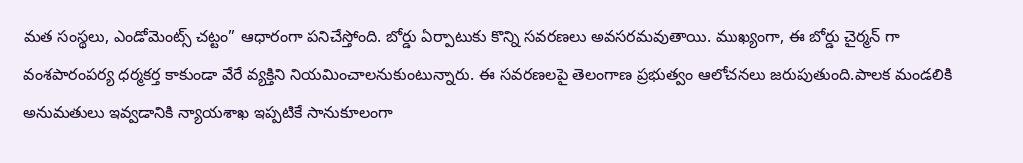మత సంస్థలు, ఎండోమెంట్స్ చట్టం” ఆధారంగా పనిచేస్తోంది. బోర్డు ఏర్పాటుకు కొన్ని సవరణలు అవసరమవుతాయి. ముఖ్యంగా, ఈ బోర్డు చైర్మన్‌ గా వంశపారంపర్య ధర్మకర్త కాకుండా వేరే వ్యక్తిని నియమించాలనుకుంటున్నారు. ఈ సవరణలపై తెలంగాణ ప్రభుత్వం ఆలోచనలు జరుపుతుంది.పాలక మండలికి అనుమతులు ఇవ్వడానికి న్యాయశాఖ ఇప్పటికే సానుకూలంగా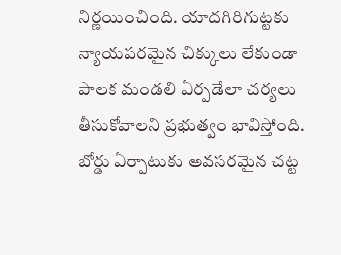నిర్ణయించింది. యాదగిరిగుట్టకు న్యాయపరమైన చిక్కులు లేకుండా పాలక మండలి ఏర్పడేలా చర్యలు తీసుకోవాలని ప్రభుత్వం భావిస్తోంది. బోర్డు ఏర్పాటుకు అవసరమైన చట్ట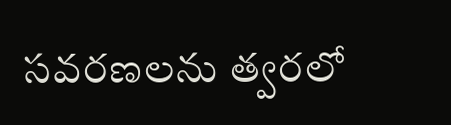సవరణలను త్వరలో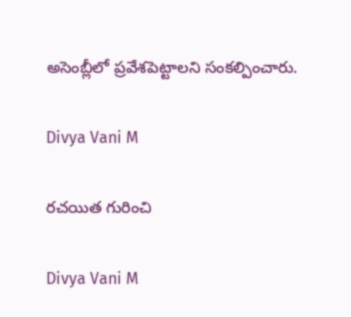అసెంబ్లీలో ప్రవేశపెట్టాలని సంకల్పించారు.

Divya Vani M

రచయిత గురించి

Divya Vani M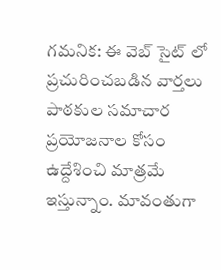గమనిక: ఈ వెబ్ సైట్ లో ప్రచురించబడిన వార్తలు పాఠకుల సమాచార ప్రయోజనాల కోసం ఉద్దేశించి మాత్రమే ఇస్తున్నాం. మావంతుగా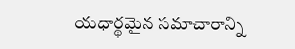యధార్థమైన సమాచారాన్ని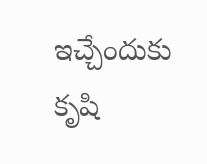ఇచ్చేందుకు కృషి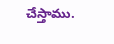చేస్తాము.